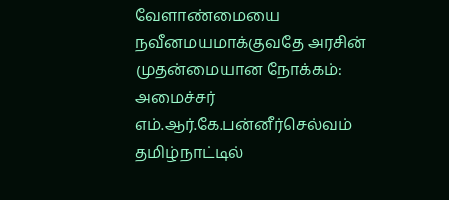வேளாண்மையை நவீனமயமாக்குவதே அரசின் முதன்மையான நோக்கம்: அமைச்சர் எம்.ஆர்.கே.பன்னீர்செல்வம்
தமிழ்நாட்டில்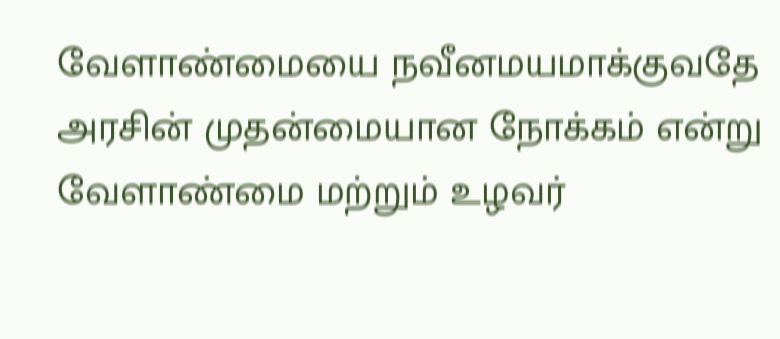வேளாண்மையை நவீனமயமாக்குவதே அரசின் முதன்மையான நோக்கம் என்று வேளாண்மை மற்றும் உழவர்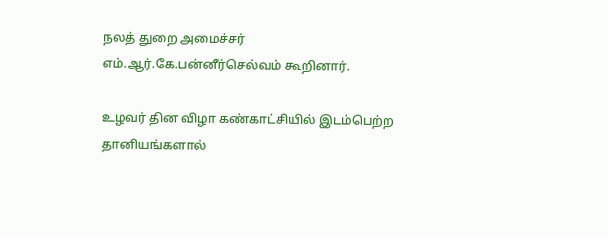நலத் துறை அமைச்சர் எம்.ஆர்.கே.பன்னீர்செல்வம் கூறினார்.

உழவர் தின விழா கண்காட்சியில் இடம்பெற்ற தானியங்களால்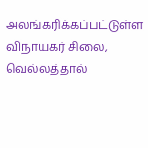அலங்கரிக்கப்பட்டுள்ள விநாயகர் சிலை, வெல்லத்தால்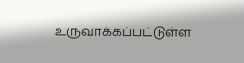உருவாக்கப்பட்டுள்ள